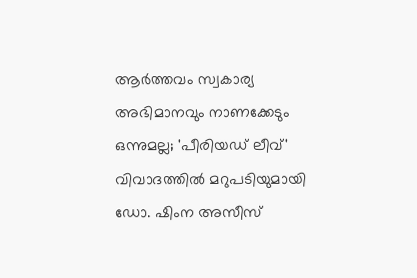ആർത്തവം സ്വകാര്യ അഭിമാനവും നാണക്കേടും ഒന്നുമല്ല; 'പീരിയഡ് ലീവ്' വിവാദത്തിൽ മറുപടിയുമായി ഡോ. ഷിംന അസീസ്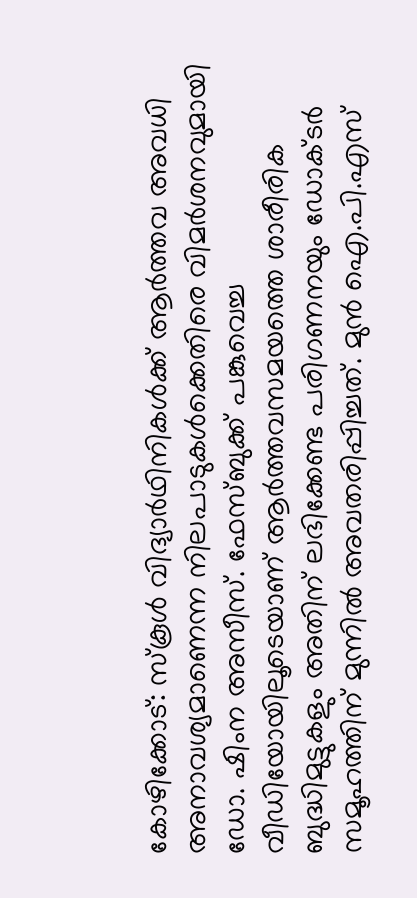കോഴിക്കോട്: സ്‌കൂൾ വിദ്യാർഥിനികൾക്ക് ആർത്തവ അവധി അനാവശ്യമാണെന്ന നിലപാടുകൾക്കെതിരെ വിമർശനവുമായി ഡോ. ഷിംന അസീസ്. ഫേസ്ബുക്ക് പങ്കുവെച്ച വീഡിയോയിലൂടെയാണ് ആർത്തവസമയത്തെ ശാരീരിക ബുദ്ധിമുട്ടുകളും അതിന് ലഭിക്കേണ്ട പരിഗണനയും ഡോക്ടർ സമൂഹത്തിന് മുന്നിൽ അവതരിപ്പിച്ചത്. മുൻ ഐ.പി.എസ്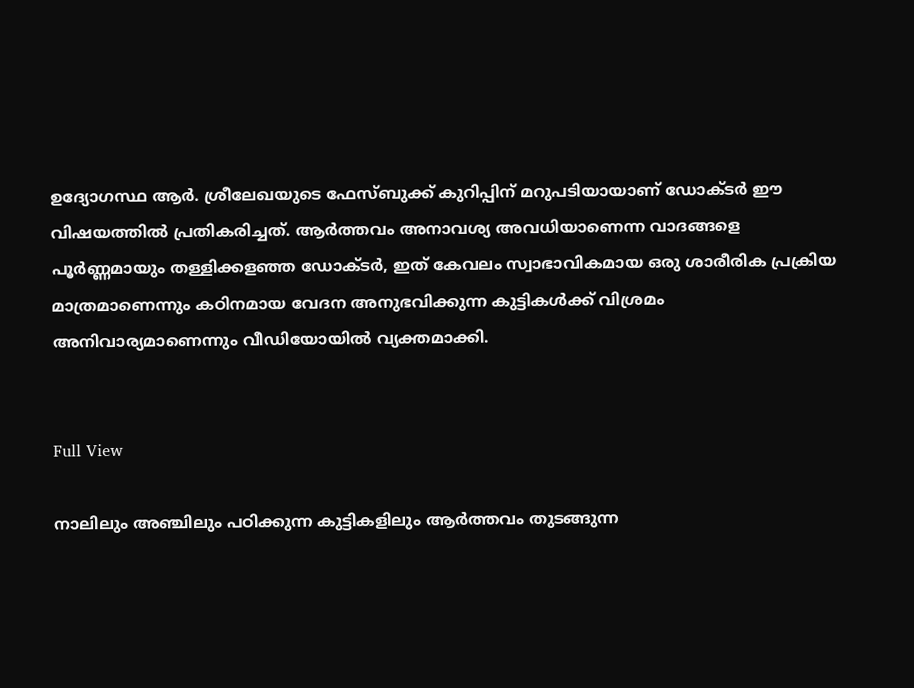ഉദ്യോഗസ്ഥ ആർ. ശ്രീലേഖയുടെ ഫേസ്ബുക്ക് കുറിപ്പിന് മറുപടിയായാണ് ഡോക്ടർ ഈ വിഷയത്തിൽ പ്രതികരിച്ചത്. ആർത്തവം അനാവശ്യ അവധിയാണെന്ന വാദങ്ങളെ പൂർണ്ണമായും തള്ളിക്കളഞ്ഞ ഡോക്ടർ, ഇത് കേവലം സ്വാഭാവികമായ ഒരു ശാരീരിക പ്രക്രിയ മാത്രമാണെന്നും കഠിനമായ വേദന അനുഭവിക്കുന്ന കുട്ടികൾക്ക് വിശ്രമം അനിവാര്യമാണെന്നും വീഡിയോയിൽ വ്യക്തമാക്കി.


Full View

നാലിലും അഞ്ചിലും പഠിക്കുന്ന കുട്ടികളിലും ആർത്തവം തുടങ്ങുന്ന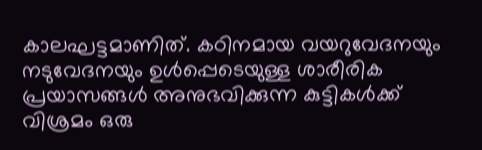കാലഘട്ടമാണിത്. കഠിനമായ വയറുവേദനയും നടുവേദനയും ഉൾപ്പെടെയുള്ള ശാരീരിക പ്രയാസങ്ങൾ അനുഭവിക്കുന്ന കുട്ടികൾക്ക് വിശ്രമം ഒരു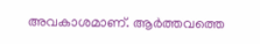അവകാശമാണ്. ആർത്തവത്തെ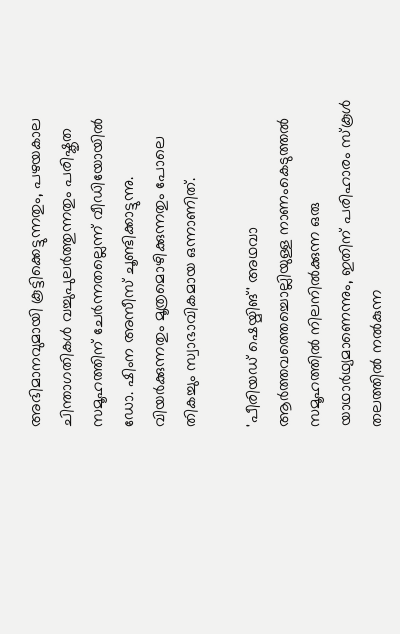അഭിമാനവുമായി കൂട്ടിക്കെട്ടുന്നതും, പഴയകാല ചിന്താഗതികൾ വച്ചുപുലർത്തുന്നതും പരിഷ്കൃത സമൂഹത്തിന് ചേർന്നതല്ലെന്ന് വീഡിയോയിൽ ഡോ. ഷിംന അസീസ് ചൂണ്ടിക്കാട്ടുന്നു. വിയർക്കുന്നതും മൂത്രമൊഴിക്കുന്നതും പോലെ തികച്ചും സ്വാഭാവികമായ ഒന്നാണിത്.

'പീരിയഡ് ഷെയ്മിങ്' അഥവാ ആർത്തവത്തെച്ചൊല്ലിയുള്ള നാണംകെടുത്തൽ സമൂഹത്തിൽ നിലനിൽക്കുന്ന ഒരു യാഥാർഥ്യമാണെന്നും, ഇതിന് പരിഹാരം സ്കൂൾ തലത്തിൽ നൽകുന്ന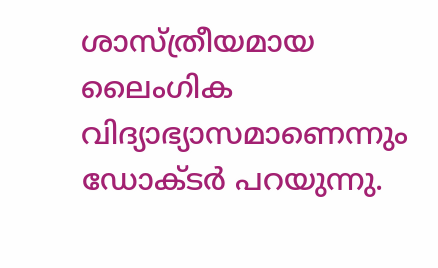ശാസ്ത്രീയമായ ലൈംഗിക വിദ്യാഭ്യാസമാണെന്നും ഡോക്ടർ പറയുന്നു.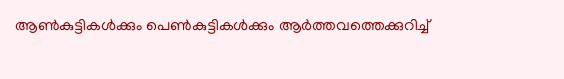ആൺകുട്ടികൾക്കും പെൺകുട്ടികൾക്കും ആർത്തവത്തെക്കുറിച്ച്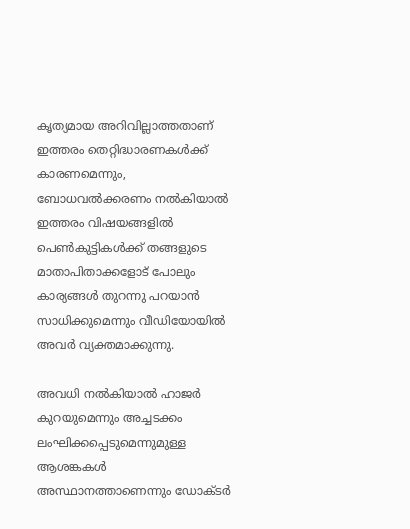കൃത്യമായ അറിവില്ലാത്തതാണ് ഇത്തരം തെറ്റിദ്ധാരണകൾക്ക് കാരണമെന്നും, ബോധവൽക്കരണം നൽകിയാൽ ഇത്തരം വിഷയങ്ങളിൽ പെൺകുട്ടികൾക്ക് തങ്ങളുടെ മാതാപിതാക്കളോട് പോലും കാര്യങ്ങൾ തുറന്നു പറയാൻ സാധിക്കുമെന്നും വീഡിയോയിൽ അവർ വ്യക്തമാക്കുന്നു.

അവധി നൽകിയാൽ ഹാജർ കുറയുമെന്നും അച്ചടക്കം ലംഘിക്കപ്പെടുമെന്നുമുള്ള ആശങ്കകൾ അസ്ഥാനത്താണെന്നും ഡോക്ടർ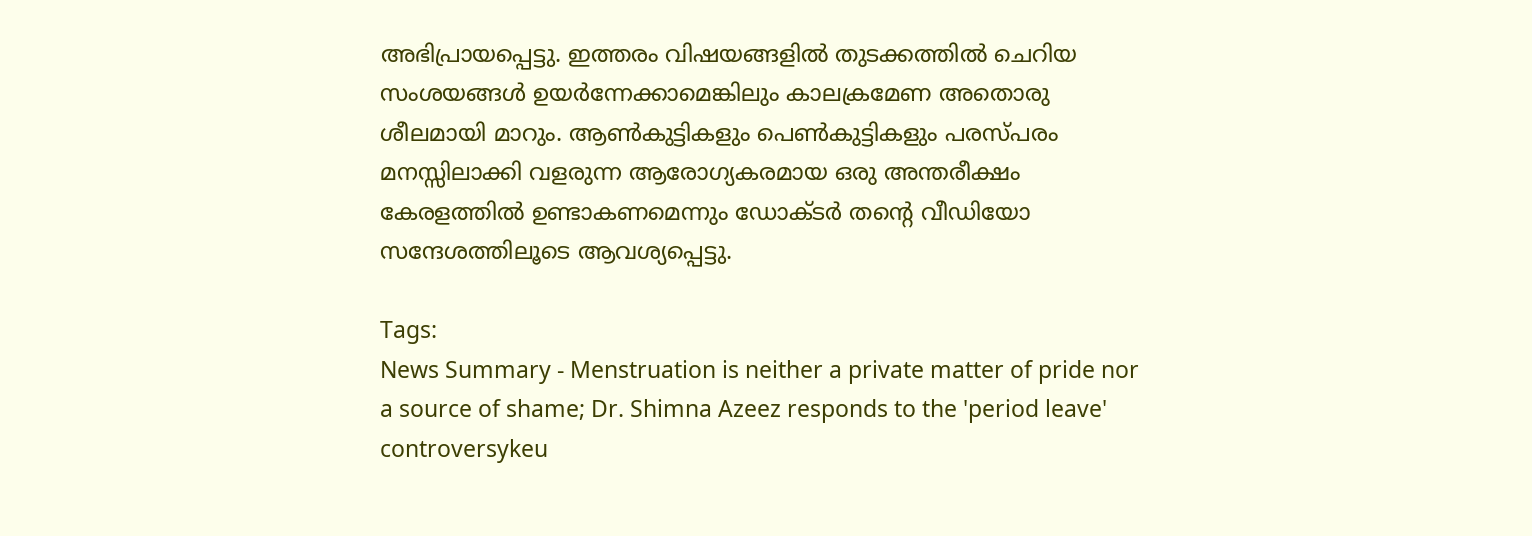അഭിപ്രായപ്പെട്ടു. ഇത്തരം വിഷയങ്ങളിൽ തുടക്കത്തിൽ ചെറിയ സംശയങ്ങൾ ഉയർന്നേക്കാമെങ്കിലും കാലക്രമേണ അതൊരു ശീലമായി മാറും. ആൺകുട്ടികളും പെൺകുട്ടികളും പരസ്പരം മനസ്സിലാക്കി വളരുന്ന ആരോഗ്യകരമായ ഒരു അന്തരീക്ഷം കേരളത്തിൽ ഉണ്ടാകണമെന്നും ഡോക്ടർ തന്റെ വീഡിയോ സന്ദേശത്തിലൂടെ ആവശ്യപ്പെട്ടു.

Tags:
News Summary - Menstruation is neither a private matter of pride nor a source of shame; Dr. Shimna Azeez responds to the 'period leave' controversykeu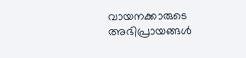വായനക്കാരുടെ അഭിപ്രായങ്ങള്‍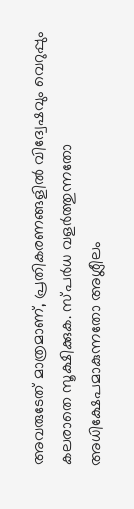അവരുടേത് മാത്രമാണ്, പ്രതികരണങ്ങളിൽ വിദ്വേഷവും വെറുപ്പും കലരാതെ സൂക്ഷിക്കുക. സ്പർധ വളർത്തുന്നതോ അധിക്ഷേപമാകുന്നതോ അശ്ലീലം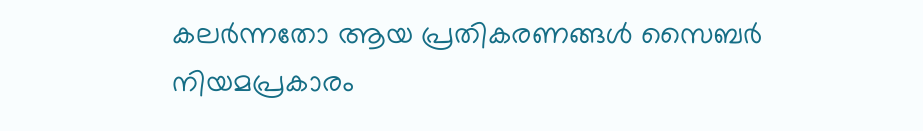കലർന്നതോ ആയ പ്രതികരണങ്ങൾ സൈബർ നിയമപ്രകാരം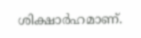ശിക്ഷാർഹമാണ്.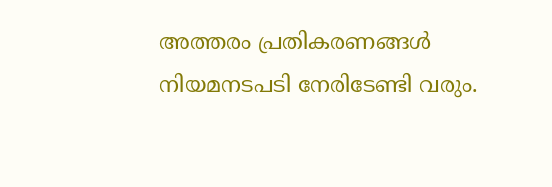അത്തരം പ്രതികരണങ്ങൾ നിയമനടപടി നേരിടേണ്ടി വരും.